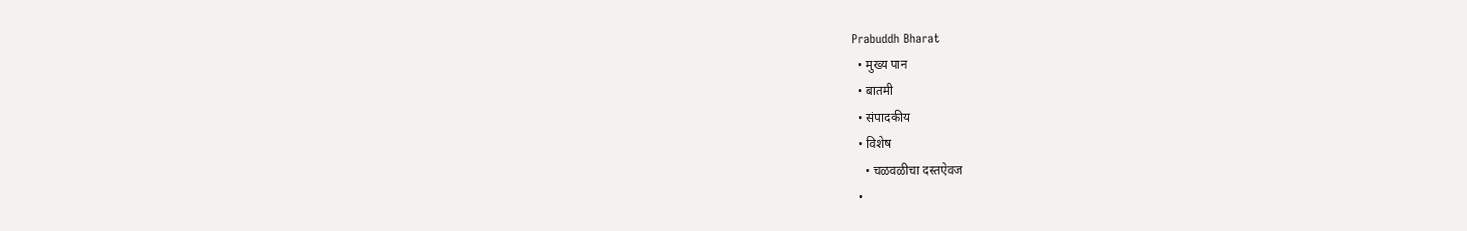Prabuddh Bharat
  • मुख्य पान
  • बातमी
  • संपादकीय
  • विशेष
    • चळवळीचा दस्तऐवज
  •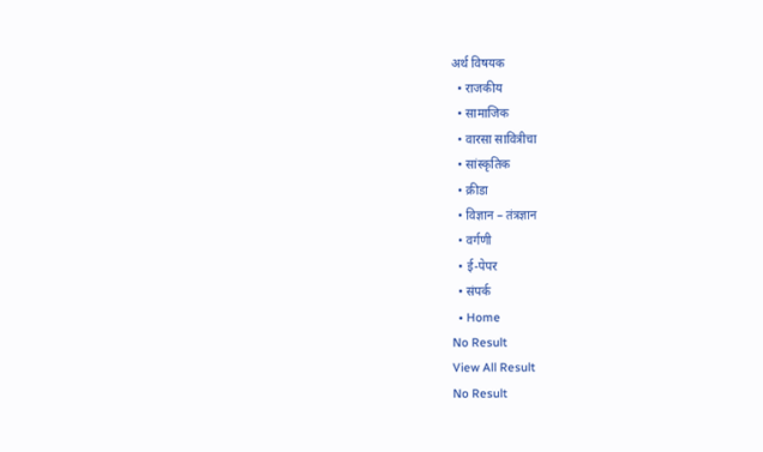अर्थ विषयक
  • राजकीय
  • सामाजिक
  • वारसा सावित्रीचा
  • सांस्कृतिक
  • क्रीडा
  • विज्ञान – तंत्रज्ञान
  • वर्गणी
  • ई-पेपर
  • संपर्क
  • Home
No Result
View All Result
No Result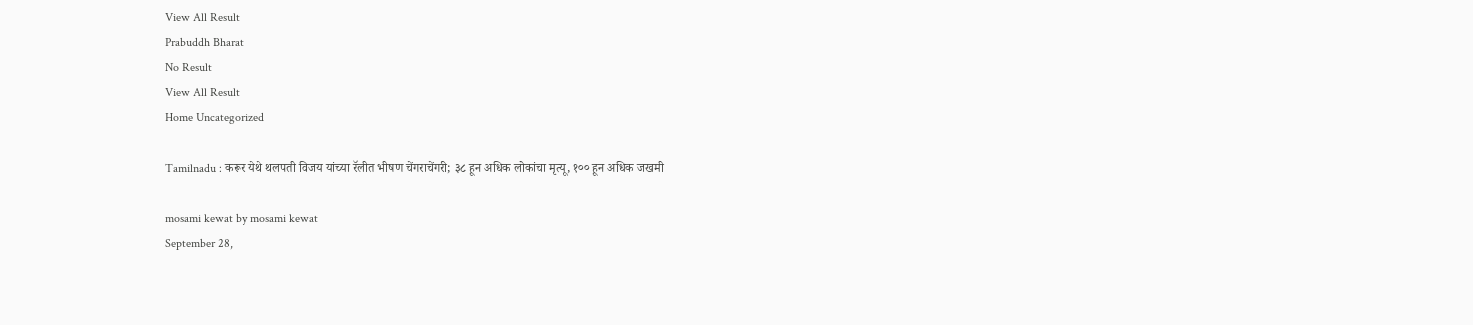View All Result
Prabuddh Bharat
No Result
View All Result
Home Uncategorized

Tamilnadu : करूर येथे थलपती विजय यांच्या रॅलीत भीषण चेंगराचेंगरी; ३८ हून अधिक लोकांचा मृत्यू, १०० हून अधिक जखमी

mosami kewat by mosami kewat
September 28,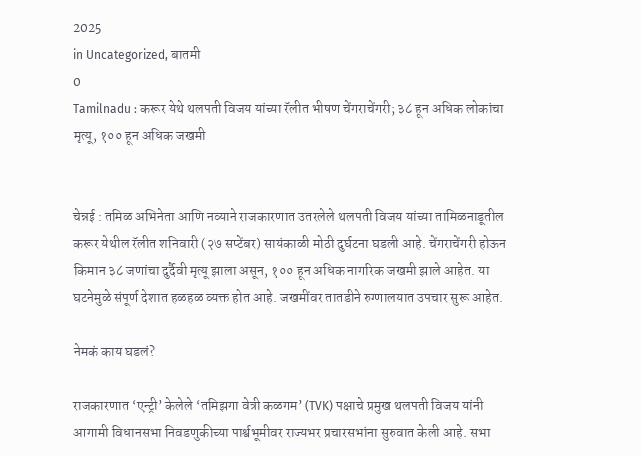2025
in Uncategorized, बातमी
0
Tamilnadu : करूर येथे थलपती विजय यांच्या रॅलीत भीषण चेंगराचेंगरी; ३८ हून अधिक लोकांचा मृत्यू, १०० हून अधिक जखमी


चेन्नई : तमिळ अभिनेता आणि नव्याने राजकारणात उतरलेले थलपती विजय यांच्या तामिळनाडूतील करूर येथील रॅलीत शनिवारी (२७ सप्टेंबर) सायंकाळी मोठी दुर्घटना घडली आहे. चेंगराचेंगरी होऊन किमान ३८ जणांचा दुर्दैवी मृत्यू झाला असून, १०० हून अधिक नागरिक जखमी झाले आहेत. या घटनेमुळे संपूर्ण देशात हळहळ व्यक्त होत आहे. जखमींवर तातडीने रुग्णालयात उपचार सुरू आहेत.

नेमकं काय घडलं?

राजकारणात ‘एन्ट्री’ केलेले ‘तमिझगा वेत्री कळगम’ (TVK) पक्षाचे प्रमुख थलपती विजय यांनी आगामी विधानसभा निवडणुकीच्या पार्श्वभूमीवर राज्यभर प्रचारसभांना सुरुवात केली आहे. सभा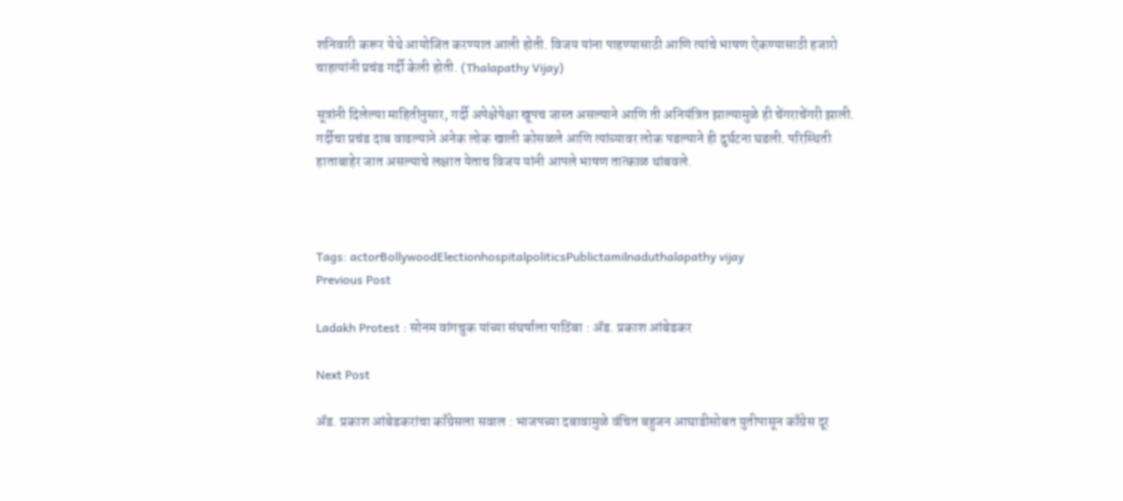शनिवारी करूर येथे आयोजित करण्यात आली होती. विजय यांना पाहण्यासाठी आणि त्यांचे भाषण ऐकण्यासाठी हजारो चाहत्यांनी प्रचंड गर्दी केली होती. (Thalapathy Vijay)

सूत्रांनी दिलेल्या माहितीनुसार, गर्दी अपेक्षेपेक्षा खूपच जास्त असल्याने आणि ती अनियंत्रित झाल्यामुळे ही चेंगराचेंगरी झाली. गर्दीचा प्रचंड दाब वाढल्याने अनेक लोक खाली कोसळले आणि त्यांच्यावर लोक पडल्याने ही दुर्घटना घडली. परिस्थिती हाताबाहेर जात असल्याचे लक्षात येताच विजय यांनी आपले भाषण तात्काळ थांबवले.



Tags: actorBollywoodElectionhospitalpoliticsPublictamilnaduthalapathy vijay
Previous Post

Ladakh Protest : सोनम वांगचुक यांच्या संघर्षाला पाठिंबा : ॲड. प्रकाश आंबेडकर

Next Post

ॲड. प्रकाश आंबेडकरांचा काँग्रेसला सवाल : भाजपच्या दबावामुळे वंचित बहुजन आघाडीसोबत युतीपासून काँग्रेस दूर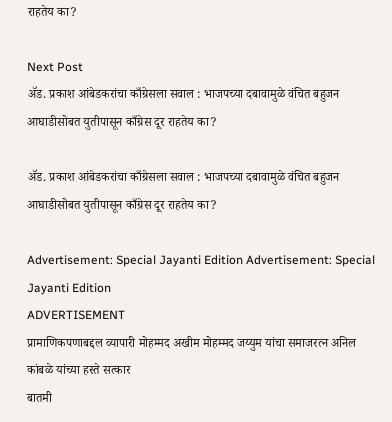राहतेय का?

Next Post
ॲड. प्रकाश आंबेडकरांचा काँग्रेसला सवाल : भाजपच्या दबावामुळे वंचित बहुजन आघाडीसोबत युतीपासून काँग्रेस दूर राहतेय का?

ॲड. प्रकाश आंबेडकरांचा काँग्रेसला सवाल : भाजपच्या दबावामुळे वंचित बहुजन आघाडीसोबत युतीपासून काँग्रेस दूर राहतेय का?

Advertisement: Special Jayanti Edition Advertisement: Special Jayanti Edition
ADVERTISEMENT
प्रामाणिकपणाबद्दल व्यापारी मोहम्मद अखीम मोहम्मद जय्युम यांचा समाजरत्न अनिल कांबळे यांच्या हस्ते सत्कार
बातमी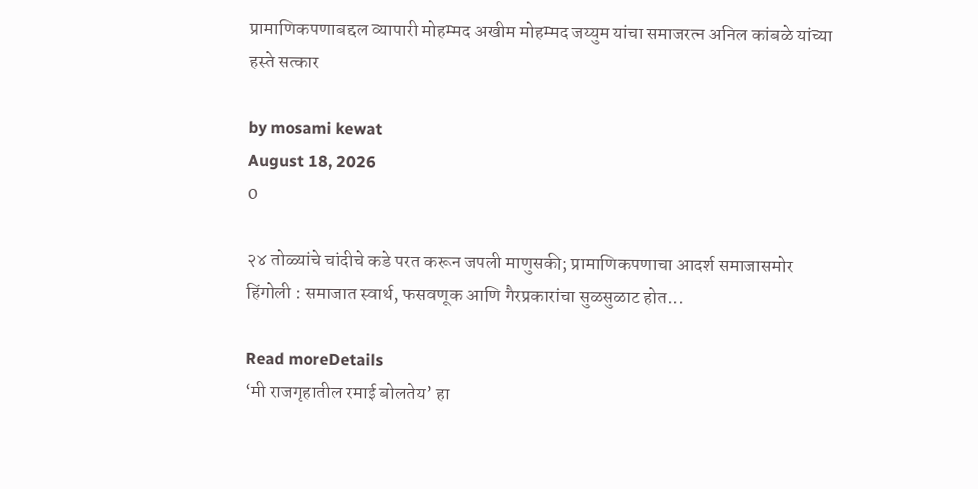प्रामाणिकपणाबद्दल व्यापारी मोहम्मद अखीम मोहम्मद जय्युम यांचा समाजरत्न अनिल कांबळे यांच्या हस्ते सत्कार

by mosami kewat
August 18, 2026
0

२४ तोळ्यांचे चांदीचे कडे परत करून जपली माणुसकी; प्रामाणिकपणाचा आदर्श समाजासमोर हिंगोली : समाजात स्वार्थ, फसवणूक आणि गैरप्रकारांचा सुळसुळाट होत...

Read moreDetails
‘मी राजगृहातील रमाई बोलतेय’ हा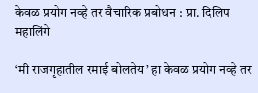केवळ प्रयोग नव्हे तर वैचारिक प्रबोधन : प्रा. दिलिप महालिंगे

‘मी राजगृहातील रमाई बोलतेय’ हा केवळ प्रयोग नव्हे तर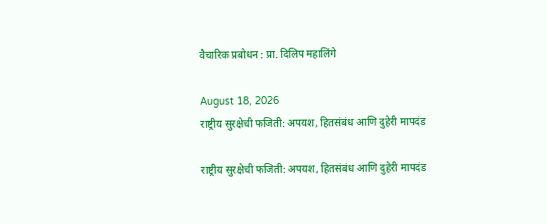वैचारिक प्रबोधन : प्रा. दिलिप महालिंगे

August 18, 2026
राष्ट्रीय सुरक्षेची फजिती: अपयश, हितसंबंध आणि दुहेरी मापदंड

राष्ट्रीय सुरक्षेची फजिती: अपयश, हितसंबंध आणि दुहेरी मापदंड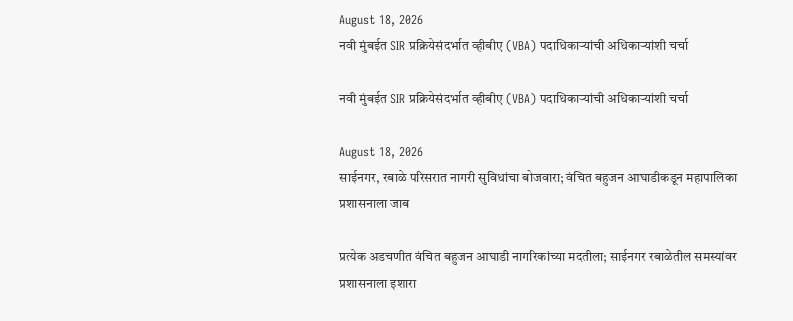August 18, 2026
नवी मुंबईत SIR प्रक्रियेसंदर्भात व्हीबीए (VBA) पदाधिकाऱ्यांची अधिकाऱ्यांशी चर्चा

नवी मुंबईत SIR प्रक्रियेसंदर्भात व्हीबीए (VBA) पदाधिकाऱ्यांची अधिकाऱ्यांशी चर्चा

August 18, 2026
साईनगर, रबाळे परिसरात नागरी सुविधांचा बोजवारा; वंचित बहुजन आघाडीकडून महापालिका प्रशासनाला जाब

प्रत्येक अडचणीत वंचित बहुजन आघाडी नागरिकांच्या मदतीला; साईनगर रबाळेतील समस्यांवर प्रशासनाला इशारा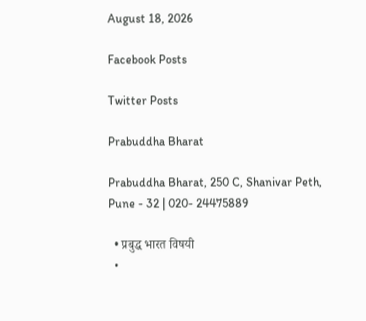August 18, 2026

Facebook Posts

Twitter Posts

Prabuddha Bharat

Prabuddha Bharat, 250 C, Shanivar Peth, Pune - 32 | 020- 24475889

  • प्रबुद्ध भारत विषयी
  •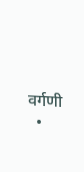वर्गणी
  •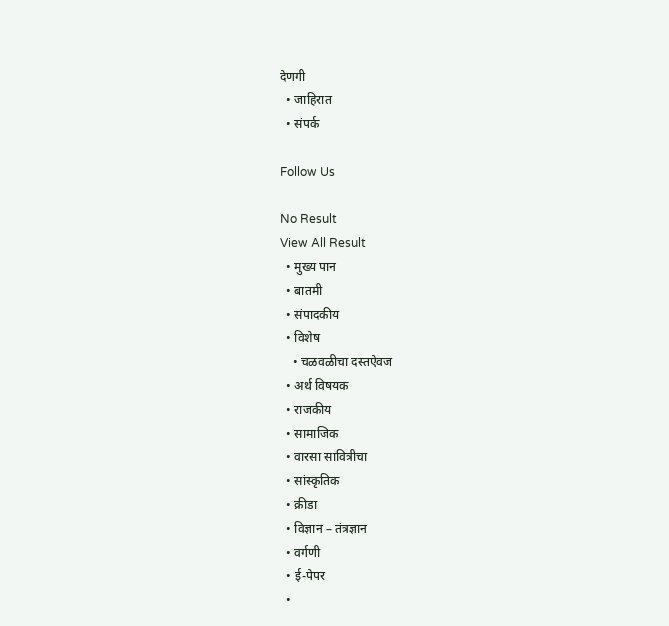देणगी
  • जाहिरात
  • संपर्क

Follow Us

No Result
View All Result
  • मुख्य पान
  • बातमी
  • संपादकीय
  • विशेष
    • चळवळीचा दस्तऐवज
  • अर्थ विषयक
  • राजकीय
  • सामाजिक
  • वारसा सावित्रीचा
  • सांस्कृतिक
  • क्रीडा
  • विज्ञान – तंत्रज्ञान
  • वर्गणी
  • ई-पेपर
  •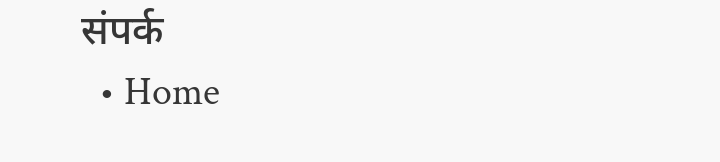संपर्क
  • Home